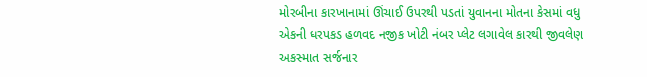મોરબીના કારખાનામાં ઊંચાઈ ઉપરથી પડતાં યુવાનના મોતના કેસમાં વધુ એકની ધરપકડ હળવદ નજીક ખોટી નંબર પ્લેટ લગાવેલ કારથી જીવલેણ અકસ્માત સર્જનાર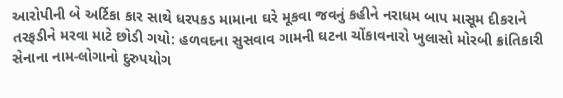આરોપીની બે અર્ટિકા કાર સાથે ધરપકડ મામાના ઘરે મૂકવા જવનું કહીને નરાધમ બાપ માસૂમ દીકરાને તરફડીને મરવા માટે છોડી ગયો: હળવદના સુસવાવ ગામની ઘટના ચોંકાવનારો ખુલાસો મોરબી ક્રાંતિકારી સેનાના નામ-લોગાનો દુરુપયોગ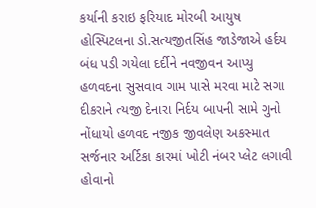કર્યાની કરાઇ ફરિયાદ મોરબી આયુષ હોસ્પિટલના ડો.સત્યજીતસિંહ જાડેજાએ હર્દય બંધ પડી ગયેલા દર્દીને નવજીવન આપ્યુ હળવદના સુસવાવ ગામ પાસે મરવા માટે સગા દીકરાને ત્યજી દેનારા નિર્દય બાપની સામે ગુનો નોંધાયો હળવદ નજીક જીવલેણ અકસ્માત સર્જનાર અર્ટિકા કારમાં ખોટી નંબર પ્લેટ લગાવી હોવાનો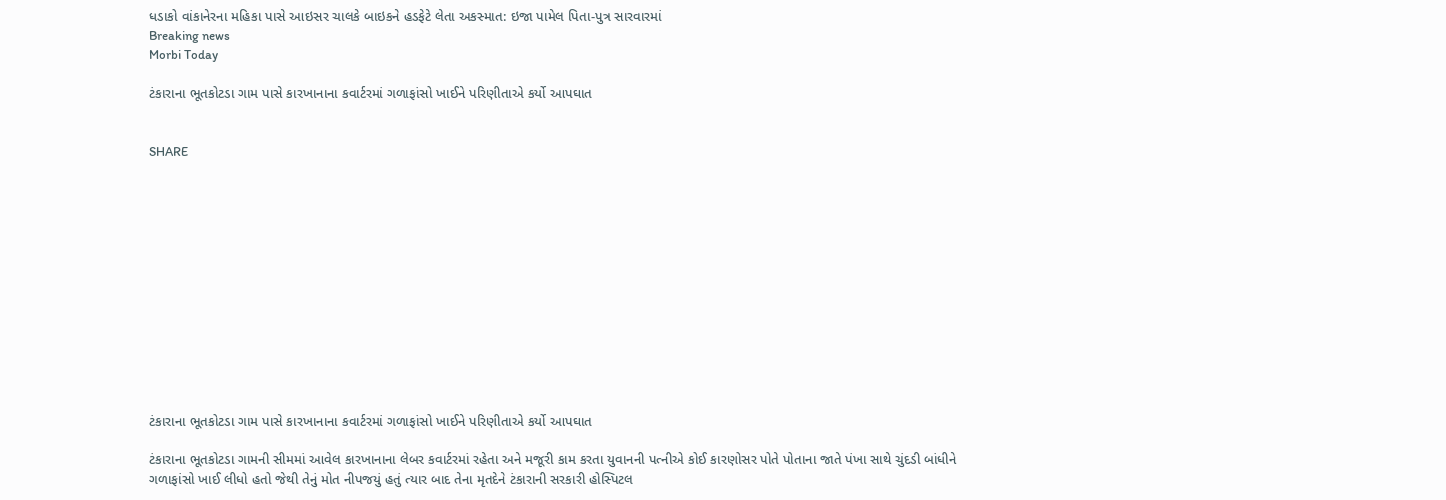ધડાકો વાંકાનેરના મહિકા પાસે આઇસર ચાલકે બાઇકને હડફેટે લેતા અકસ્માત: ઇજા પામેલ પિતા-પુત્ર સારવારમાં
Breaking news
Morbi Today

ટંકારાના ભૂતકોટડા ગામ પાસે કારખાનાના કવાર્ટરમાં ગળાફાંસો ખાઈને પરિણીતાએ કર્યો આપઘાત


SHARE













ટંકારાના ભૂતકોટડા ગામ પાસે કારખાનાના કવાર્ટરમાં ગળાફાંસો ખાઈને પરિણીતાએ કર્યો આપઘાત

ટંકારાના ભૂતકોટડા ગામની સીમમાં આવેલ કારખાનાના લેબર કવાર્ટરમાં રહેતા અને મજૂરી કામ કરતા યુવાનની પત્નીએ કોઈ કારણોસર પોતે પોતાના જાતે પંખા સાથે ચુંદડી બાંધીને ગળાફાંસો ખાઈ લીધો હતો જેથી તેનું મોત નીપજયું હતું ત્યાર બાદ તેના મૃતદેને ટંકારાની સરકારી હોસ્પિટલ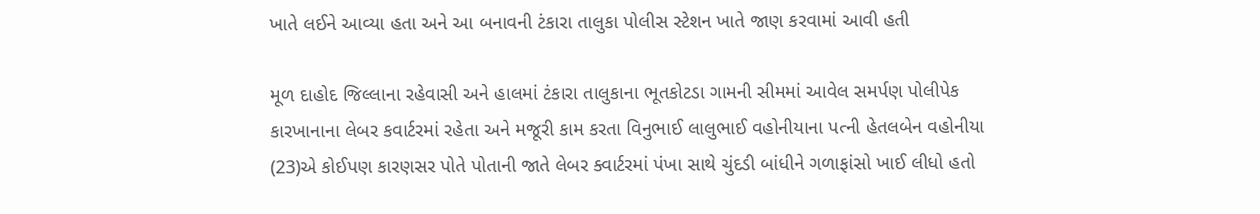ખાતે લઈને આવ્યા હતા અને આ બનાવની ટંકારા તાલુકા પોલીસ સ્ટેશન ખાતે જાણ કરવામાં આવી હતી

મૂળ દાહોદ જિલ્લાના રહેવાસી અને હાલમાં ટંકારા તાલુકાના ભૂતકોટડા ગામની સીમમાં આવેલ સમર્પણ પોલીપેક કારખાનાના લેબર કવાર્ટરમાં રહેતા અને મજૂરી કામ કરતા વિનુભાઈ લાલુભાઈ વહોનીયાના પત્ની હેતલબેન વહોનીયા (23)એ કોઈપણ કારણસર પોતે પોતાની જાતે લેબર ક્વાર્ટરમાં પંખા સાથે ચુંદડી બાંધીને ગળાફાંસો ખાઈ લીધો હતો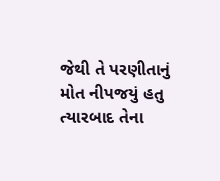જેથી તે પરણીતાનું મોત નીપજયું હતુ ત્યારબાદ તેના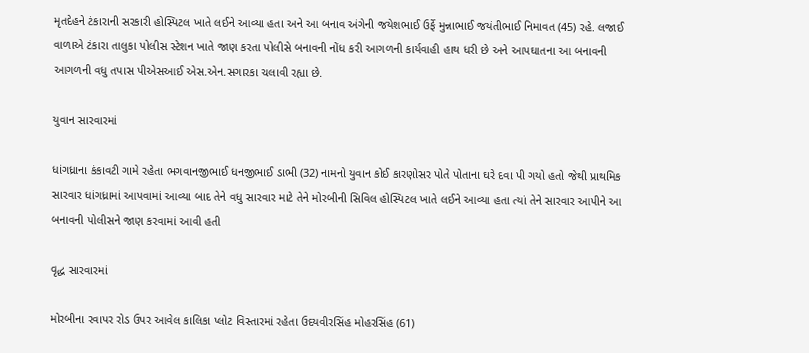મૃતદેહને ટંકારાની સરકારી હોસ્પિટલ ખાતે લઈને આવ્યા હતા અને આ બનાવ અંગેની જયેશભાઈ ઉર્ફે મુન્નાભાઈ જયંતીભાઈ નિમાવત (45) રહે. લજાઈ વાળાએ ટંકારા તાલુકા પોલીસ સ્ટેશન ખાતે જાણ કરતા પોલીસે બનાવની નોંધ કરી આગળની કાર્યવાહી હાથ ધરી છે અને આપઘાતના આ બનાવની આગળની વધુ તપાસ પીએસઆઈ એસ.એન.સગારકા ચલાવી રહ્યા છે.

યુવાન સારવારમાં

ધાંગધ્રાના કંકાવટી ગામે રહેતા ભગવાનજીભાઈ ધનજીભાઈ ડાભી (32) નામનો યુવાન કોઈ કારણોસર પોતે પોતાના ઘરે દવા પી ગયો હતો જેથી પ્રાથમિક સારવાર ધાંગધ્રામાં આપવામાં આવ્યા બાદ તેને વધુ સારવાર માટે તેને મોરબીની સિવિલ હોસ્પિટલ ખાતે લઈને આવ્યા હતા ત્યાં તેને સારવાર આપીને આ બનાવની પોલીસને જાણ કરવામાં આવી હતી

વૃદ્ધ સારવારમાં

મોરબીના રવાપર રોડ ઉપર આવેલ કાલિકા પ્લોટ વિસ્તારમાં રહેતા ઉદયવીરસિંહ મોહરસિંહ (61)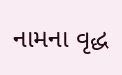નામના વૃદ્ધ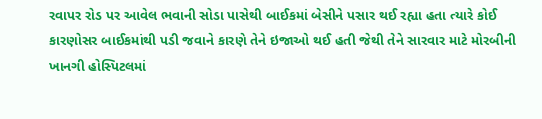રવાપર રોડ પર આવેલ ભવાની સોડા પાસેથી બાઈકમાં બેસીને પસાર થઈ રહ્યા હતા ત્યારે કોઈ કારણોસર બાઈકમાંથી પડી જવાને કારણે તેને ઇજાઓ થઈ હતી જેથી તેને સારવાર માટે મોરબીની ખાનગી હોસ્પિટલમાં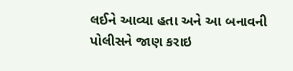લઈને આવ્યા હતા અને આ બનાવની પોલીસને જાણ કરાઇ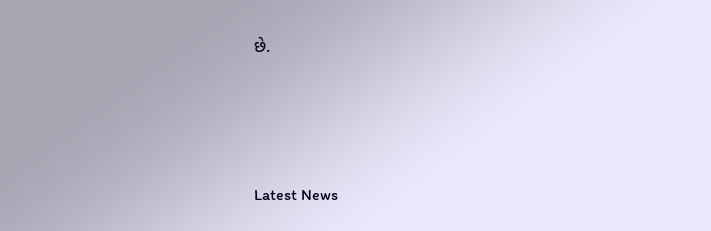છે.






Latest News